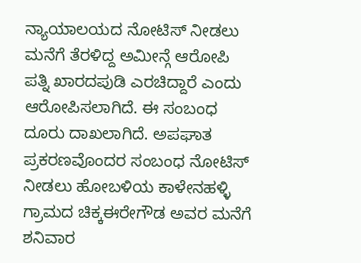ನ್ಯಾಯಾಲಯದ ನೋಟಿಸ್ ನೀಡಲು ಮನೆಗೆ ತೆರಳಿದ್ದ ಅಮೀನ್ಗೆ ಆರೋಪಿ ಪತ್ನಿ ಖಾರದಪುಡಿ ಎರಚಿದ್ದಾರೆ ಎಂದು ಆರೋಪಿಸಲಾಗಿದೆ. ಈ ಸಂಬಂಧ ದೂರು ದಾಖಲಾಗಿದೆ. ಅಪಘಾತ ಪ್ರಕರಣವೊಂದರ ಸಂಬಂಧ ನೋಟಿಸ್ ನೀಡಲು ಹೋಬಳಿಯ ಕಾಳೇನಹಳ್ಳಿ ಗ್ರಾಮದ ಚಿಕ್ಕಈರೇಗೌಡ ಅವರ ಮನೆಗೆ ಶನಿವಾರ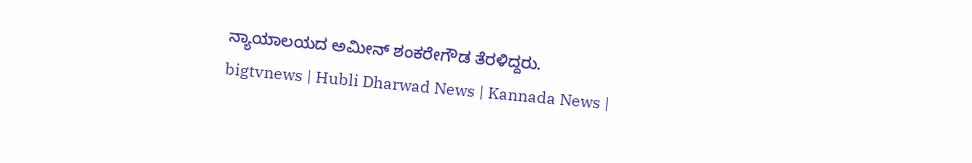ನ್ಯಾಯಾಲಯದ ಅಮೀನ್ ಶಂಕರೇಗೌಡ ತೆರಳಿದ್ದರು.
bigtvnews | Hubli Dharwad News | Kannada News |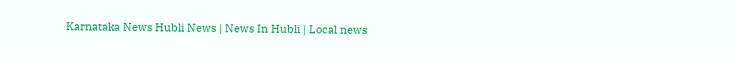Karnataka News Hubli News | News In Hubli | Local news